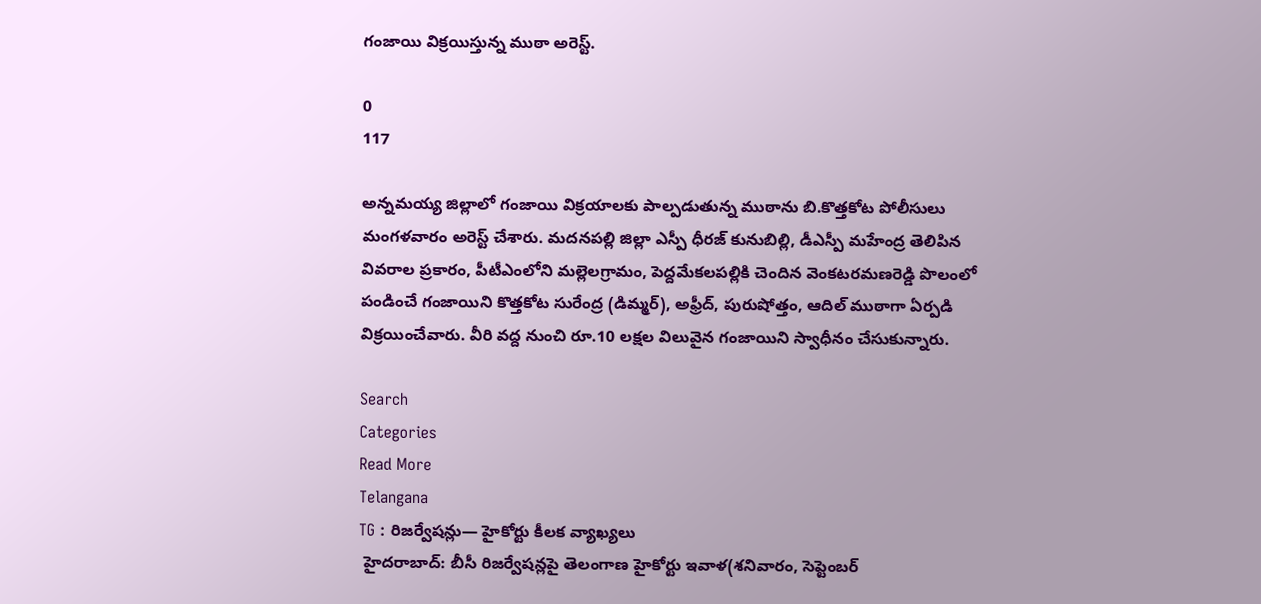గంజాయి విక్రయిస్తున్న ముఠా అరెస్ట్.

0
117

అన్నమయ్య జిల్లాలో గంజాయి విక్రయాలకు పాల్పడుతున్న ముఠాను బి.కొత్తకోట పోలీసులు మంగళవారం అరెస్ట్ చేశారు. మదనపల్లి జిల్లా ఎస్పీ ధీరజ్ కునుబిల్లి, డీఎస్పీ మహేంద్ర తెలిపిన వివరాల ప్రకారం, పీటీఎంలోని మల్లెలగ్రామం, పెద్దమేకలపల్లికి చెందిన వెంకటరమణరెడ్డి పొలంలో పండించే గంజాయిని కొత్తకోట సురేంద్ర (డిమ్మర్), అఫ్రీద్, పురుషోత్తం, ఆదిల్ ముఠాగా ఏర్పడి విక్రయించేవారు. వీరి వద్ద నుంచి రూ.10 లక్షల విలువైన గంజాయిని స్వాధీనం చేసుకున్నారు.

Search
Categories
Read More
Telangana
TG : రిజర్వేషన్లు— హైకోర్టు కీలక వ్యాఖ్యలు
 హైదరాబాద్‌: బీసీ రిజర్వేషన్లపై తెలంగాణ హైకోర్టు ఇవాళ(శనివారం, సెప్టెంబర్‌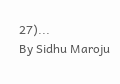27)...
By Sidhu Maroju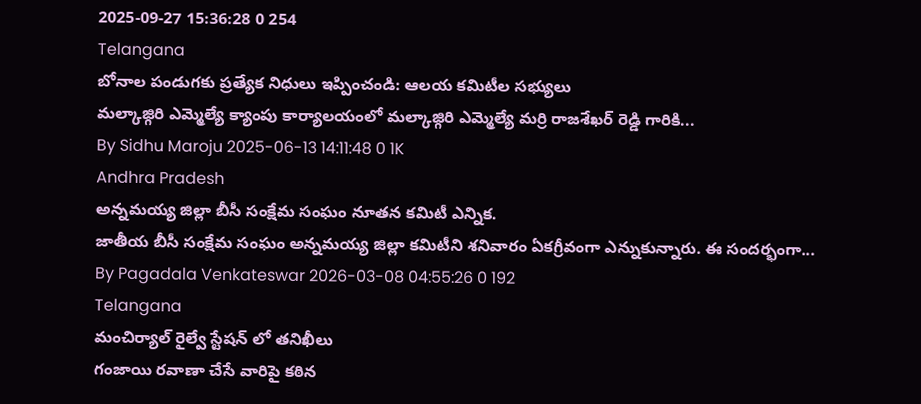2025-09-27 15:36:28 0 254
Telangana
బోనాల పండుగకు ప్రత్యేక నిధులు ఇప్పించండి: ఆలయ కమిటీల సభ్యులు
మల్కాజ్గిరి ఎమ్మెల్యే క్యాంపు కార్యాలయంలో మల్కాజ్గిరి ఎమ్మెల్యే మర్రి రాజశేఖర్ రెడ్డి గారికి...
By Sidhu Maroju 2025-06-13 14:11:48 0 1K
Andhra Pradesh
అన్నమయ్య జిల్లా బీసీ సంక్షేమ సంఘం నూతన కమిటీ ఎన్నిక.
జాతీయ బీసీ సంక్షేమ సంఘం అన్నమయ్య జిల్లా కమిటీని శనివారం ఏకగ్రీవంగా ఎన్నుకున్నారు. ఈ సందర్భంగా...
By Pagadala Venkateswar 2026-03-08 04:55:26 0 192
Telangana
మంచిర్యాల్ రైల్వే స్టేషన్ లో తనిఖీలు
గంజాయి రవాణా చేసే వారిపై కఠిన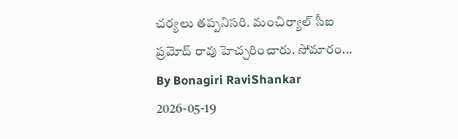చర్యలు తప్పనిసరి. మంచిర్యాల్ సీఐ ప్రమోద్ రావు హెచ్చరించారు. సోమారం...
By Bonagiri RaviShankar 2026-05-19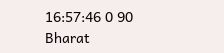16:57:46 0 90
Bharat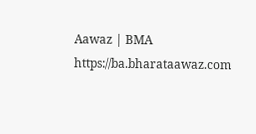Aawaz | BMA https://ba.bharataawaz.com